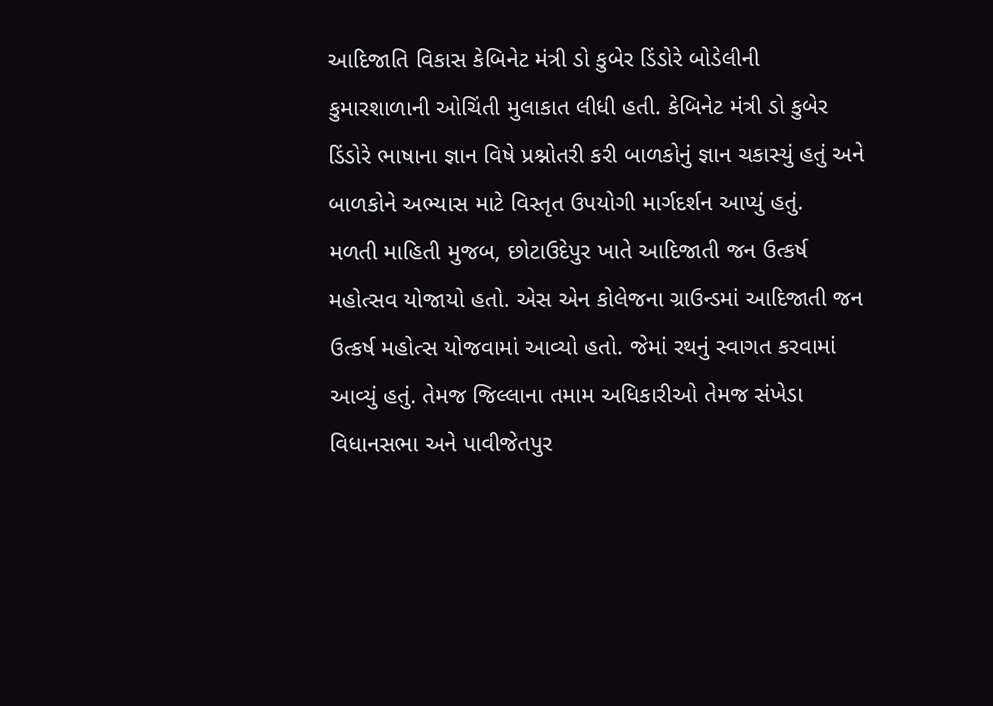આદિજાતિ વિકાસ કેબિનેટ મંત્રી ડો કુબેર ડિંડોરે બોડેલીની કુમારશાળાની ઓચિંતી મુલાકાત લીધી હતી. કેબિનેટ મંત્રી ડો કુબેર ડિંડોરે ભાષાના જ્ઞાન વિષે પ્રશ્નોતરી કરી બાળકોનું જ્ઞાન ચકાસ્યું હતું અને બાળકોને અભ્યાસ માટે વિસ્તૃત ઉપયોગી માર્ગદર્શન આપ્યું હતું.
મળતી માહિતી મુજબ, છોટાઉદેપુર ખાતે આદિજાતી જન ઉત્કર્ષ મહોત્સવ યોજાયો હતો. એસ એન કોલેજના ગ્રાઉન્ડમાં આદિજાતી જન ઉત્કર્ષ મહોત્સ યોજવામાં આવ્યો હતો. જેમાં રથનું સ્વાગત કરવામાં આવ્યું હતું. તેમજ જિલ્લાના તમામ અધિકારીઓ તેમજ સંખેડા વિધાનસભા અને પાવીજેતપુર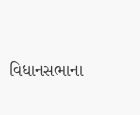વિધાનસભાના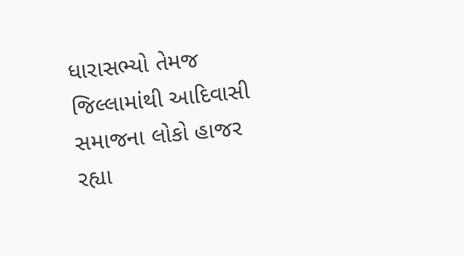ધારાસભ્યો તેમજ જિલ્લામાંથી આદિવાસી સમાજના લોકો હાજર રહ્યા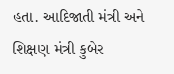હતા. આદિજાતી મંત્રી અને શિક્ષણ મંત્રી કુબેર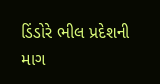ડિંડોરે ભીલ પ્રદેશની માગ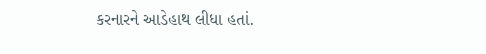કરનારને આડેહાથ લીધા હતાં.